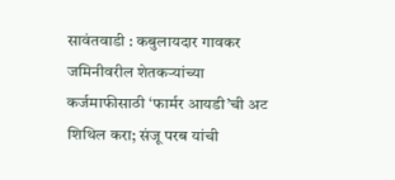सावंतवाडी : कबुलायदार गावकर जमिनीवरील शेतकऱ्यांच्या कर्जमाफीसाठी ‘फार्मर आयडी’ची अट शिथिल करा; संजू परब यांची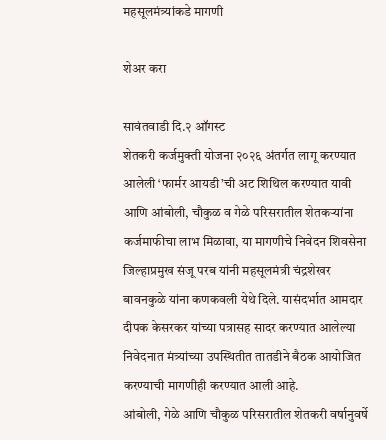महसूलमंत्र्यांकडे मागणी

शेअर करा

सावंतवाडी दि.२ ऑगस्ट
शेतकरी कर्जमुक्ती योजना २०२६ अंतर्गत लागू करण्यात आलेली ‘फार्मर आयडी’ची अट शिथिल करण्यात यावी आणि आंबोली, चौकुळ व गेळे परिसरातील शेतकऱ्यांना कर्जमाफीचा लाभ मिळावा, या मागणीचे निवेदन शिवसेना जिल्हाप्रमुख संजू परब यांनी महसूलमंत्री चंद्रशेखर बावनकुळे यांना कणकवली येथे दिले. यासंदर्भात आमदार दीपक केसरकर यांच्या पत्रासह सादर करण्यात आलेल्या निवेदनात मंत्र्यांच्या उपस्थितीत तातडीने बैठक आयोजित करण्याची मागणीही करण्यात आली आहे.
आंबोली, गेळे आणि चौकुळ परिसरातील शेतकरी वर्षानुवर्षे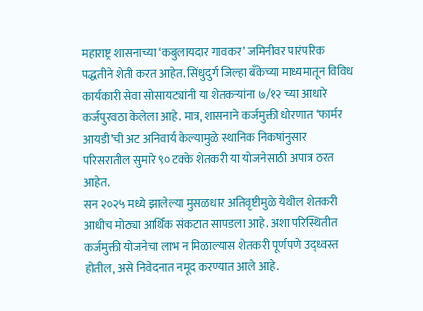महाराष्ट्र शासनाच्या ‘कबुलायदार गावकर’ जमिनीवर पारंपरिक पद्धतीने शेती करत आहेत. सिंधुदुर्ग जिल्हा बँकेच्या माध्यमातून विविध कार्यकारी सेवा सोसायट्यांनी या शेतकऱ्यांना ७/१२ च्या आधारे कर्जपुरवठा केलेला आहे. मात्र, शासनाने कर्जमुक्ती धोरणात ‘फार्मर आयडी’ची अट अनिवार्य केल्यामुळे स्थानिक निकषांनुसार परिसरातील सुमारे ९० टक्के शेतकरी या योजनेसाठी अपात्र ठरत आहेत.
सन २०२५ मध्ये झालेल्या मुसळधार अतिवृष्टीमुळे येथील शेतकरी आधीच मोठ्या आर्थिक संकटात सापडला आहे. अशा परिस्थितीत कर्जमुक्ती योजनेचा लाभ न मिळाल्यास शेतकरी पूर्णपणे उद्ध्वस्त होतील, असे निवेदनात नमूद करण्यात आले आहे.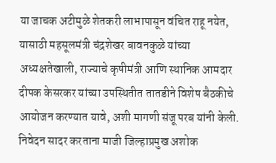या जाचक अटीमुळे शेतकरी लाभापासून वंचित राहू नयेत, यासाठी महसूलमंत्री चंद्रशेखर बावनकुळे यांच्या अध्यक्षतेखाली, राज्याचे कृषीमंत्री आणि स्थानिक आमदार दीपक केसरकर यांच्या उपस्थितीत तातडीने विशेष बैठकीचे आयोजन करण्यात यावे, अशी मागणी संजू परब यांनी केली.
निवेदन सादर करताना माजी जिल्हाप्रमुख अशोक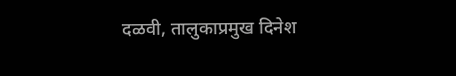दळवी, तालुकाप्रमुख दिनेश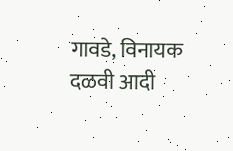गावडे, विनायक दळवी आदी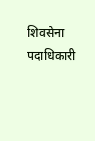शिवसेना पदाधिकारी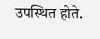उपस्थित होते.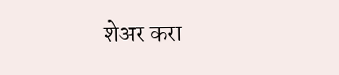शेअर करा